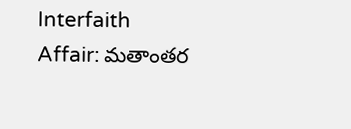Interfaith Affair: మతాంతర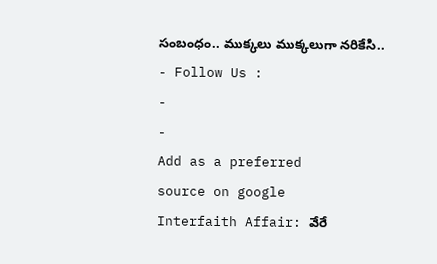సంబంధం.. ముక్కలు ముక్కలుగా నరికేసి..
- Follow Us :
-
-
Add as a preferred
source on google
Interfaith Affair: వేరే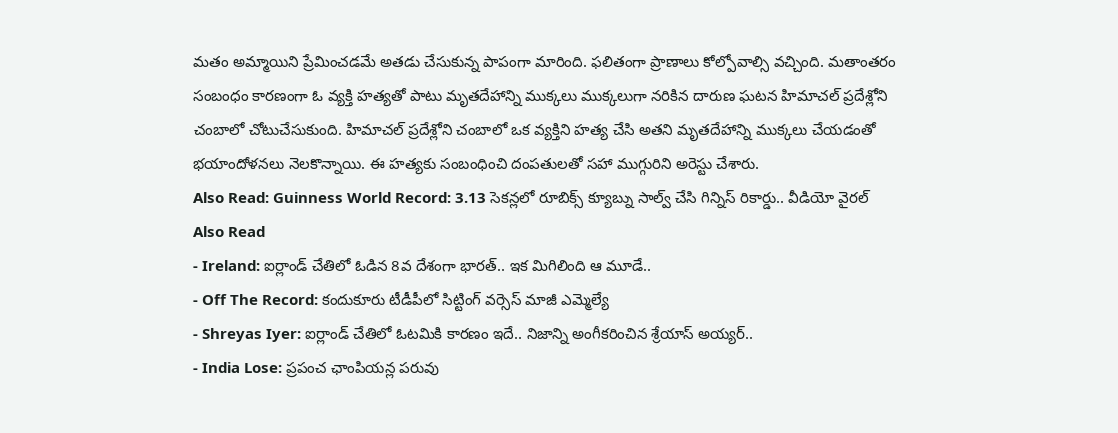మతం అమ్మాయిని ప్రేమించడమే అతడు చేసుకున్న పాపంగా మారింది. ఫలితంగా ప్రాణాలు కోల్పోవాల్సి వచ్చింది. మతాంతరం సంబంధం కారణంగా ఓ వ్యక్తి హత్యతో పాటు మృతదేహాన్ని ముక్కలు ముక్కలుగా నరికిన దారుణ ఘటన హిమాచల్ ప్రదేశ్లోని చంబాలో చోటుచేసుకుంది. హిమాచల్ ప్రదేశ్లోని చంబాలో ఒక వ్యక్తిని హత్య చేసి అతని మృతదేహాన్ని ముక్కలు చేయడంతో భయాందోళనలు నెలకొన్నాయి. ఈ హత్యకు సంబంధించి దంపతులతో సహా ముగ్గురిని అరెస్టు చేశారు.
Also Read: Guinness World Record: 3.13 సెకన్లలో రూబిక్స్ క్యూబ్ను సాల్వ్ చేసి గిన్నిస్ రికార్డు.. వీడియో వైరల్
Also Read
- Ireland: ఐర్లాండ్ చేతిలో ఓడిన 8వ దేశంగా భారత్.. ఇక మిగిలింది ఆ మూడే..
- Off The Record: కందుకూరు టీడీపీలో సిట్టింగ్ వర్సెస్ మాజీ ఎమ్మెల్యే
- Shreyas Iyer: ఐర్లాండ్ చేతిలో ఓటమికి కారణం ఇదే.. నిజాన్ని అంగీకరించిన శ్రేయాస్ అయ్యర్..
- India Lose: ప్రపంచ ఛాంపియన్ల పరువు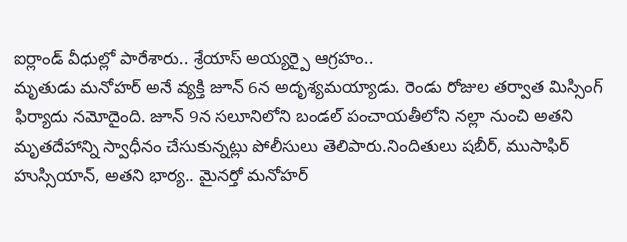ఐర్లాండ్ వీధుల్లో పారేశారు.. శ్రేయాస్ అయ్యర్పై ఆగ్రహం..
మృతుడు మనోహర్ అనే వ్యక్తి జూన్ 6న అదృశ్యమయ్యాడు. రెండు రోజుల తర్వాత మిస్సింగ్ ఫిర్యాదు నమోదైంది. జూన్ 9న సలూనిలోని బండల్ పంచాయతీలోని నల్లా నుంచి అతని మృతదేహాన్ని స్వాధీనం చేసుకున్నట్లు పోలీసులు తెలిపారు.నిందితులు షబీర్, ముసాఫిర్ హుస్సియాన్, అతని భార్య.. మైనర్తో మనోహర్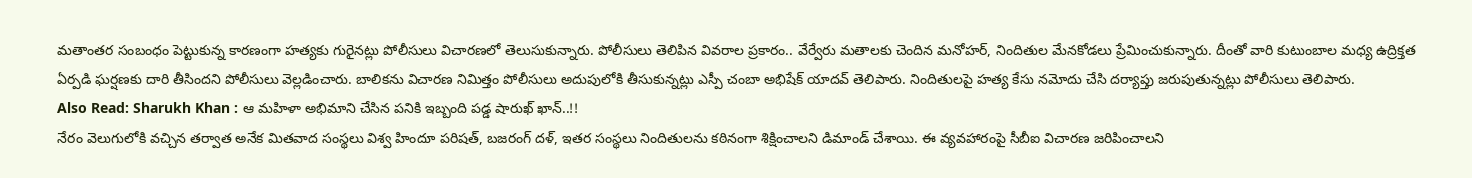మతాంతర సంబంధం పెట్టుకున్న కారణంగా హత్యకు గురైనట్లు పోలీసులు విచారణలో తెలుసుకున్నారు. పోలీసులు తెలిపిన వివరాల ప్రకారం.. వేర్వేరు మతాలకు చెందిన మనోహర్, నిందితుల మేనకోడలు ప్రేమించుకున్నారు. దీంతో వారి కుటుంబాల మధ్య ఉద్రిక్తత ఏర్పడి ఘర్షణకు దారి తీసిందని పోలీసులు వెల్లడించారు. బాలికను విచారణ నిమిత్తం పోలీసులు అదుపులోకి తీసుకున్నట్లు ఎస్పీ చంబా అభిషేక్ యాదవ్ తెలిపారు. నిందితులపై హత్య కేసు నమోదు చేసి దర్యాప్తు జరుపుతున్నట్లు పోలీసులు తెలిపారు.
Also Read: Sharukh Khan : ఆ మహిళా అభిమాని చేసిన పనికి ఇబ్బంది పడ్డ షారుఖ్ ఖాన్..!!
నేరం వెలుగులోకి వచ్చిన తర్వాత అనేక మితవాద సంస్థలు విశ్వ హిందూ పరిషత్, బజరంగ్ దళ్, ఇతర సంస్థలు నిందితులను కఠినంగా శిక్షించాలని డిమాండ్ చేశాయి. ఈ వ్యవహారంపై సీబీఐ విచారణ జరిపించాలని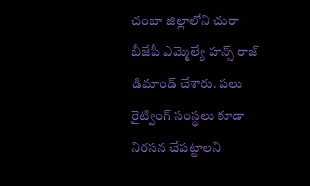చంబా జిల్లాలోని చురా బీజేపీ ఎమ్మెల్యే హన్స్ రాజ్ డిమాండ్ చేశారు. పలు రైట్వింగ్ సంస్థలు కూడా నిరసన చేపట్టాలని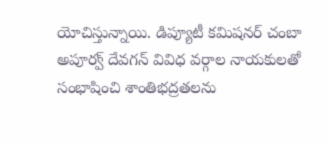యోచిస్తున్నాయి. డిప్యూటీ కమిషనర్ చంబా అపూర్వ్ దేవగన్ వివిధ వర్గాల నాయకులతో సంభాషించి శాంతిభద్రతలను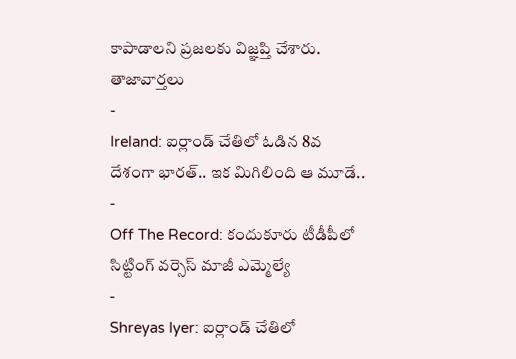కాపాడాలని ప్రజలకు విజ్ఞప్తి చేశారు.
తాజావార్తలు
-
Ireland: ఐర్లాండ్ చేతిలో ఓడిన 8వ దేశంగా భారత్.. ఇక మిగిలింది ఆ మూడే..
-
Off The Record: కందుకూరు టీడీపీలో సిట్టింగ్ వర్సెస్ మాజీ ఎమ్మెల్యే
-
Shreyas Iyer: ఐర్లాండ్ చేతిలో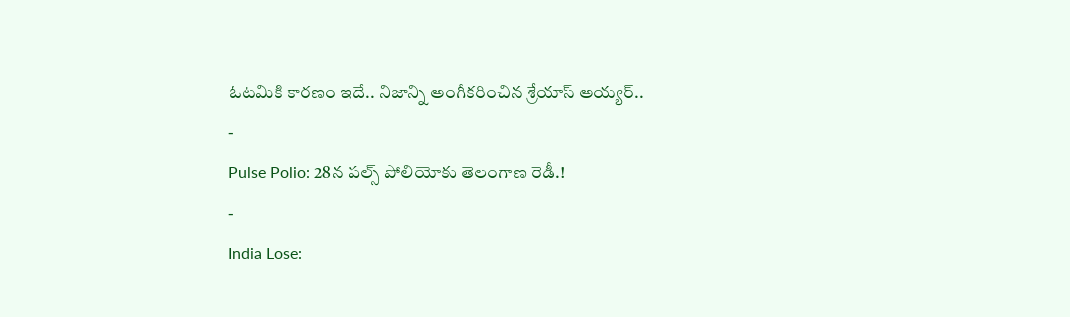ఓటమికి కారణం ఇదే.. నిజాన్ని అంగీకరించిన శ్రేయాస్ అయ్యర్..
-
Pulse Polio: 28న పల్స్ పోలియోకు తెలంగాణ రెడీ.!
-
India Lose: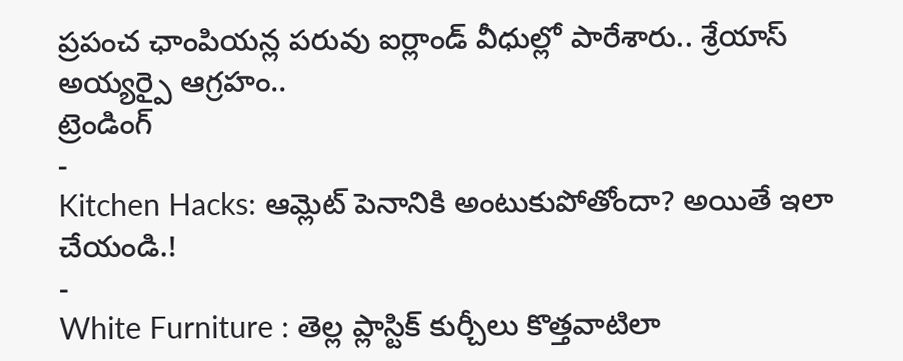ప్రపంచ ఛాంపియన్ల పరువు ఐర్లాండ్ వీధుల్లో పారేశారు.. శ్రేయాస్ అయ్యర్పై ఆగ్రహం..
ట్రెండింగ్
-
Kitchen Hacks: ఆమ్లెట్ పెనానికి అంటుకుపోతోందా? అయితే ఇలా చేయండి.!
-
White Furniture : తెల్ల ప్లాస్టిక్ కుర్చీలు కొత్తవాటిలా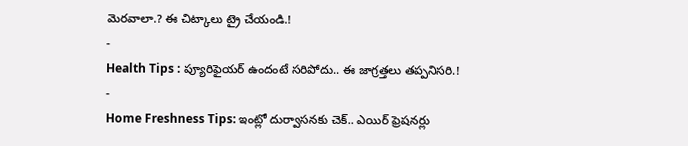మెరవాలా.? ఈ చిట్కాలు ట్రై చేయండి.!
-
Health Tips : ప్యూరిఫైయర్ ఉందంటే సరిపోదు.. ఈ జాగ్రత్తలు తప్పనిసరి.!
-
Home Freshness Tips: ఇంట్లో దుర్వాసనకు చెక్.. ఎయిర్ ఫ్రెషనర్లు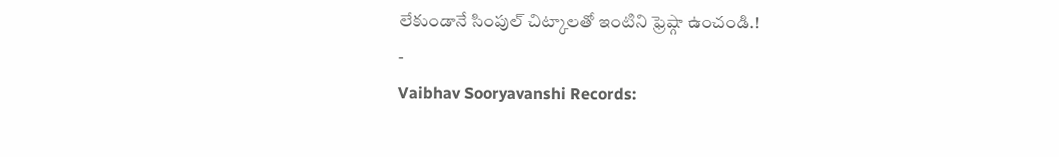లేకుండానే సింపుల్ చిట్కాలతో ఇంటిని ఫ్రెష్గా ఉంచండి.!
-
Vaibhav Sooryavanshi Records: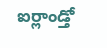ఐర్లాండ్తో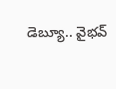డెబ్యూ.. వైభవ్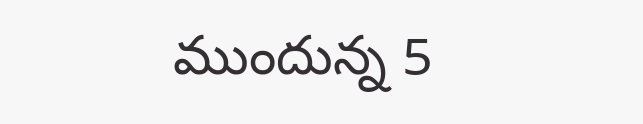ముందున్న 5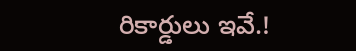రికార్డులు ఇవే.!